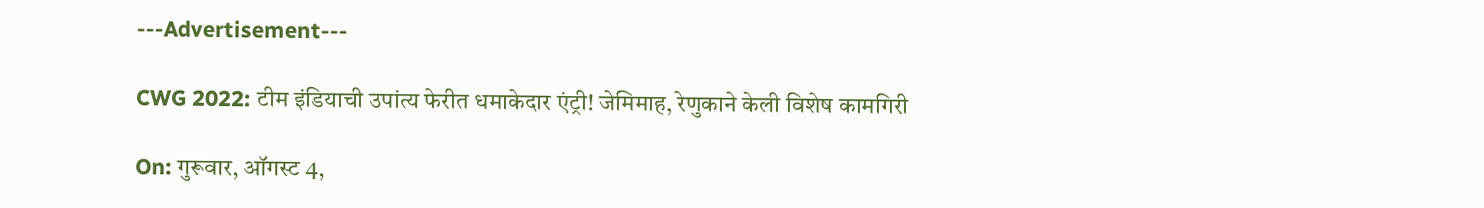---Advertisement---

CWG 2022: टीम इंडियाची उपांत्य फेरीत धमाकेदार एंट्री! जेमिमाह, रेणुकाने केली विशेष कामगिरी

On: गुरूवार, ऑगस्ट 4,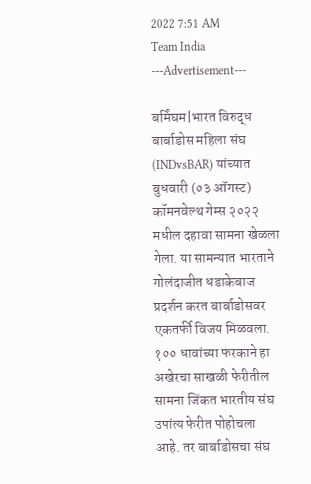2022 7:51 AM
Team India
---Advertisement---

बर्मिंघम|भारत विरुद्ध बार्बाडोस महिला संघ (INDvsBAR) यांच्यात बुधवारी (०३ ऑगस्ट) कॉमनवेल्थ गेम्स २०२२ मधील दहावा सामना खेळला गेला. या सामन्यात भारताने गोलंदाजीत धडाकेबाज प्रदर्शन करत बार्बाडोसवर एकतर्फी विजय मिळवला. १०० धावांच्या फरकाने हा अखेरचा साखळी फेरीतील सामना जिंकत भारतीय संघ उपांत्य फेरीत पोहोचला आहे. तर बार्बाडोसचा संघ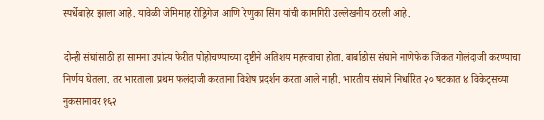स्पर्धेबाहेर झाला आहे. यावेळी जेमिमाह रोड्रिगेज आणि रेणुका सिंग यांची कामगिरी उल्लेखनीय ठरली आहे.

दोन्ही संघांसाठी हा सामना उपांत्य फेरीत पोहोचण्याच्या दृष्टीने अतिशय महत्त्वाचा होता. बार्बाडोस संघाने नाणेफेक जिंकत गोलंदाजी करण्याचा निर्णय घेतला. तर भारताला प्रथम फलंदाजी करताना विशेष प्रदर्शन करता आले नाही. भारतीय संघाने निर्धारित २० षटकात ४ विकेट्सच्या नुकसानावर १६२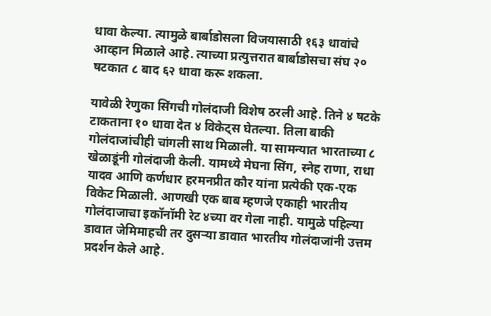धावा केल्या. त्यामुळे बार्बाडोसला विजयासाठी १६३ धावांचे आव्हान मिळाले आहे. त्याच्या प्रत्युत्तरात बार्बाडोसचा संघ २० षटकात ८ बाद ६२ धावा करू शकला.

यावेळी रेणुका सिंगची गोलंदाजी विशेष ठरली आहे. तिने ४ षटके टाकताना १० धावा देत ४ विकेट्स घेतल्या. तिला बाकी गोलंदाजांचीही चांगली साथ मिळाली. या सामन्यात भारताच्या ८ खेळाडूंनी गोलंदाजी केली. यामध्ये मेघना सिंग, स्नेह राणा, राधा यादव आणि कर्णधार हरमनप्रीत कौर यांना प्रत्येकी एक-एक विकेट मिळाली. आणखी एक बाब म्हणजे एकाही भारतीय गोलंदाजाचा इकॉनॉमी रेट ४च्या वर गेला नाही. यामुळे पहिल्या डावात जेमिमाहची तर दुसऱ्या डावात भारतीय गोलंदाजांनी उत्तम प्रदर्शन केले आहे.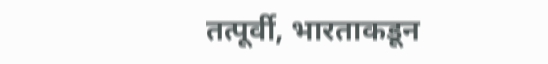तत्पूर्वी, भारताकडून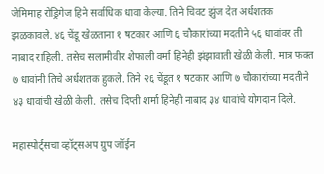जेमिमाह रोड्रिगेज हिने सर्वाधिक धावा केल्या. तिने चिवट झुंज देत अर्धशतक झळकावले. ४६ चेंडू खेळताना १ षटकार आणि ६ चौकारांच्या मदतीने ५६ धावांवर ती नाबाद राहिली. तसेच सलामीवीर शेफाली वर्मा हिनेही झंझावाती खेळी केली. मात्र फक्त ७ धावांनी तिचे अर्धशतक हुकले. तिने २६ चेंडूत १ षटकार आणि ७ चौकारांच्या मदतीने ४३ धावांची खेळी केली. तसेच दिप्ती शर्मा हिनेही नाबाद ३४ धावांचे योगदान दिले.

महास्पोर्ट्सचा व्हॉट्सअप ग्रुप जॉईन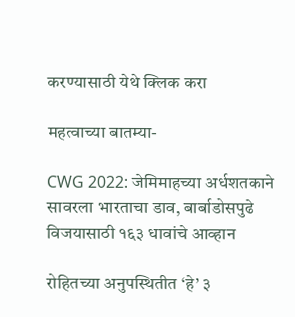करण्यासाठी येथे क्लिक करा

महत्वाच्या बातम्या-

CWG 2022: जेमिमाहच्या अर्धशतकाने सावरला भारताचा डाव, बार्बाडोसपुढे विजयासाठी १६३ धावांचे आव्हान

रोहितच्या अनुपस्थितीत ‘हे’ ३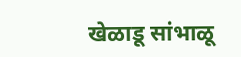खेळाडू सांभाळू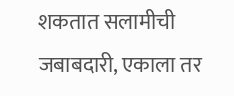शकतात सलामीची जबाबदारी, एकाला तर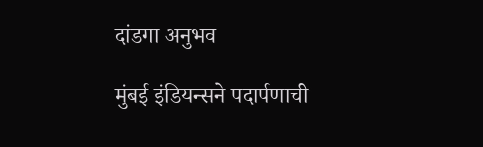दांडगा अनुभव

मुंबई इंडियन्सने पदार्पणाची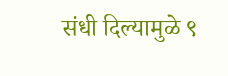संधी दिल्यामुळे ९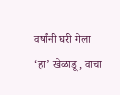वर्षांनी घरी गेला ‘हा’ खेळाडू, वाचा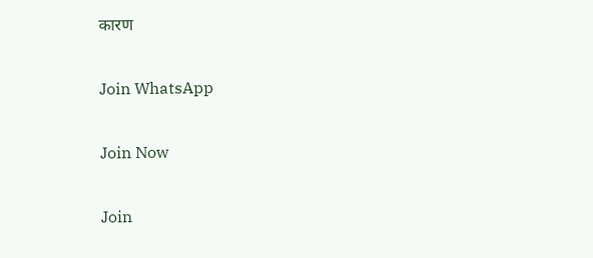कारण

Join WhatsApp

Join Now

Join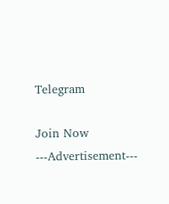Telegram

Join Now
---Advertisement---